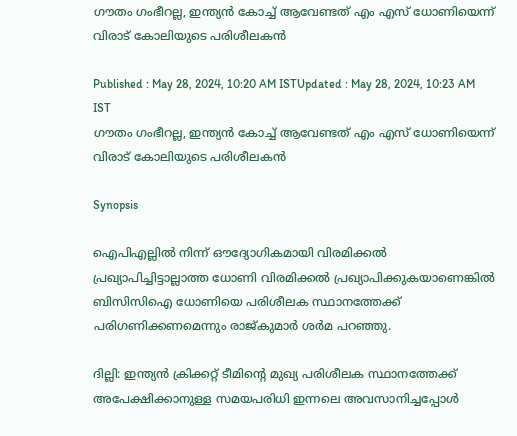ഗൗതം ഗംഭീറല്ല, ഇന്ത്യന്‍ കോച്ച് ആവേണ്ടത് എം എസ് ധോണിയെന്ന് വിരാട് കോലിയുടെ പരിശീലകന്‍

Published : May 28, 2024, 10:20 AM ISTUpdated : May 28, 2024, 10:23 AM IST
ഗൗതം ഗംഭീറല്ല, ഇന്ത്യന്‍ കോച്ച് ആവേണ്ടത് എം എസ് ധോണിയെന്ന് വിരാട് കോലിയുടെ പരിശീലകന്‍

Synopsis

ഐപിഎല്ലില്‍ നിന്ന് ഔദ്യോഗികമായി വിരമിക്കല്‍ പ്രഖ്യാപിച്ചിട്ടാല്ലാത്ത ധോണി വിരമിക്കല്‍ പ്രഖ്യാപിക്കുകയാണെങ്കില്‍ ബിസിസിഐ ധോണിയെ പരിശീലക സ്ഥാനത്തേക്ക് പരിഗണിക്കണമെന്നും രാജ്കുമാര്‍ ശര്‍മ പറഞ്ഞു.

ദില്ലി: ഇന്ത്യന്‍ ക്രിക്കറ്റ് ടീമിന്‍റെ മുഖ്യ പരിശീലക സ്ഥാനത്തേക്ക് അപേക്ഷിക്കാനുള്ള സമയപരിധി ഇന്നലെ അവസാനിച്ചപ്പോൾ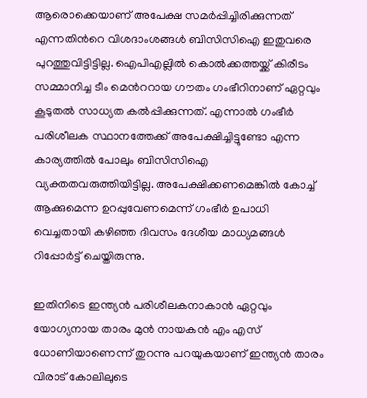ആരൊക്കെയാണ് അപേക്ഷ സമര്‍പ്പിച്ചിരിക്കുന്നത് എന്നതിന്‍റെ വിശദാംശങ്ങള്‍ ബിസിസിഐ ഇതുവരെ പുറത്തുവിട്ടിട്ടില്ല. ഐപിഎല്ലില്‍ കൊല്‍ക്കത്തയ്ക്ക് കിരീടം സമ്മാനിച്ച ടീം മെന്‍ററായ ഗൗതം ഗംഭീറിനാണ് ഏറ്റവും കൂടുതല്‍ സാധ്യത കല്‍പ്പിക്കുന്നത്. എന്നാല്‍ ഗംഭീര്‍ പരിശീലക സ്ഥാനത്തേക്ക് അപേക്ഷിച്ചിട്ടുണ്ടോ എന്ന കാര്യത്തില്‍ പോലും ബിസിസിഐ വ്യക്തതവരുത്തിയിട്ടില്ല. അപേക്ഷിക്കണമെങ്കില്‍ കോച്ച് ആക്കുമെന്ന ഉറപ്പുവേണമെന്ന് ഗംഭീര്‍ ഉപാധി വെച്ചതായി കഴിഞ്ഞ ദിവസം ദേശീയ മാധ്യമങ്ങള്‍ റിപ്പോര്‍ട്ട് ചെയ്തിരുന്നു.

ഇതിനിടെ ഇന്ത്യൻ പരിശീലകനാകാന്‍ ഏറ്റവും യോഗ്യനായ താരം മുന്‍ നായകന്‍ എം എസ് ധോണിയാണെന്ന് തുറന്നു പറയുകയാണ് ഇന്ത്യന്‍ താരം വിരാട് കോലിലുടെ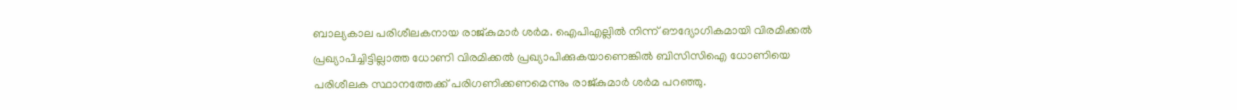ബാല്യകാല പരിശീലകനായ രാജ്കുമാര്‍ ശര്‍മ. ഐപിഎല്ലില്‍ നിന്ന് ഔദ്യോഗികമായി വിരമിക്കല്‍ പ്രഖ്യാപിച്ചിട്ടില്ലാത്ത ധോണി വിരമിക്കല്‍ പ്രഖ്യാപിക്കുകയാണെങ്കില്‍ ബിസിസിഐ ധോണിയെ പരിശീലക സ്ഥാനത്തേക്ക് പരിഗണിക്കണമെന്നും രാജ്കുമാര്‍ ശര്‍മ പറഞ്ഞു.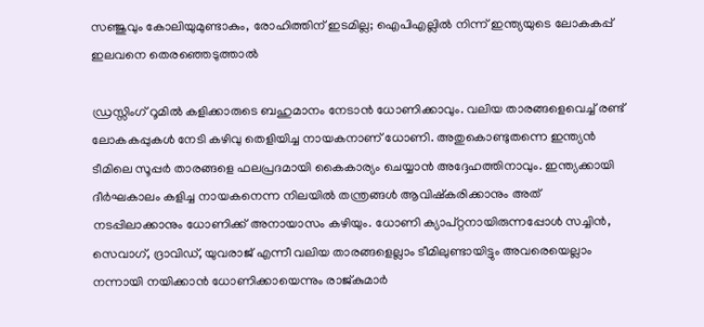സഞ്ജുവും കോലിയുമുണ്ടാകും, രോഹിത്തിന് ഇടമില്ല; ഐപിഎല്ലിൽ നിന്ന് ഇന്ത്യയുടെ ലോകകപ്പ് ഇലവനെ തെരഞ്ഞെടുത്താല്‍

ഡ്രസ്സിംഗ് റൂമില്‍ കളിക്കാരുടെ ബഹുമാനം നേടാന്‍ ധോണിക്കാവും. വലിയ താരങ്ങളെവെച്ച് രണ്ട് ലോകകപ്പുകള്‍ നേടി കഴിവു തെളിയിച്ച നായകനാണ് ധോണി. അതുകൊണ്ടുതന്നെ ഇന്ത്യൻ ടീമിലെ സൂപ്പര്‍ താരങ്ങളെ ഫലപ്രദമായി കൈകാര്യം ചെയ്യാന്‍ അദ്ദേഹത്തിനാവും. ഇന്ത്യക്കായി ദീര്‍ഘകാലം കളിച്ച നായകനെന്ന നിലയില്‍ തന്ത്രങ്ങള്‍ ആവിഷ്കരിക്കാനും അത് നടപ്പിലാക്കാനും ധോണിക്ക് അനായാസം കഴിയും. ധോണി ക്യാപ്റ്റനായിരുന്നപ്പോള്‍ സച്ചിന്‍, സെവാഗ്, ദ്രാവിഡ്, യുവരാജ് എന്നീ വലിയ താരങ്ങളെല്ലാം ടീമിലുണ്ടായിട്ടും അവരെയെല്ലാം നന്നായി നയിക്കാന്‍ ധോണിക്കായെന്നും രാജ്കുമാര്‍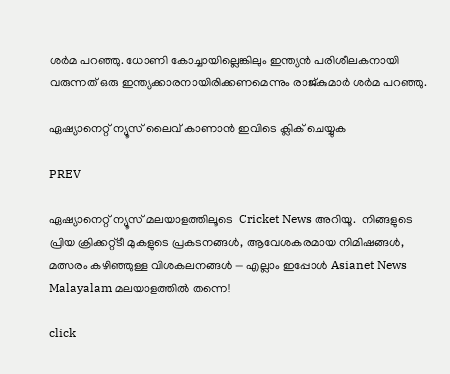ശര്‍മ പറഞ്ഞു. ധോണി കോച്ചായില്ലെങ്കിലും ഇന്ത്യന്‍ പരിശീലകനായി വരുന്നത് ഒരു ഇന്ത്യക്കാരനായിരിക്കണമെന്നും രാജ്കുമാര്‍ ശര്‍മ പറഞ്ഞു.

ഏഷ്യാനെറ്റ് ന്യൂസ് ലൈവ് കാണാന്‍ ഇവിടെ ക്ലിക് ചെയ്യുക

PREV

ഏഷ്യാനെറ്റ് ന്യൂസ് മലയാളത്തിലൂടെ  Cricket News അറിയൂ.  നിങ്ങളുടെ പ്രിയ ക്രിക്കറ്റ്ടീ മുകളുടെ പ്രകടനങ്ങൾ, ആവേശകരമായ നിമിഷങ്ങൾ, മത്സരം കഴിഞ്ഞുള്ള വിശകലനങ്ങൾ — എല്ലാം ഇപ്പോൾ Asianet News Malayalam മലയാളത്തിൽ തന്നെ!

click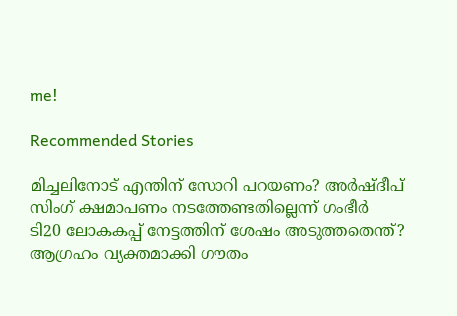me!

Recommended Stories

മിച്ചലിനോട് എന്തിന് സോറി പറയണം? അര്‍ഷ്ദീപ് സിംഗ് ക്ഷമാപണം നടത്തേണ്ടതില്ലെന്ന് ഗംഭീര്‍
ടി20 ലോകകപ്പ് നേട്ടത്തിന് ശേഷം അടുത്തതെന്ത്? ആഗ്രഹം വ്യക്തമാക്കി ഗൗതം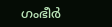ഗംഭീര്‍